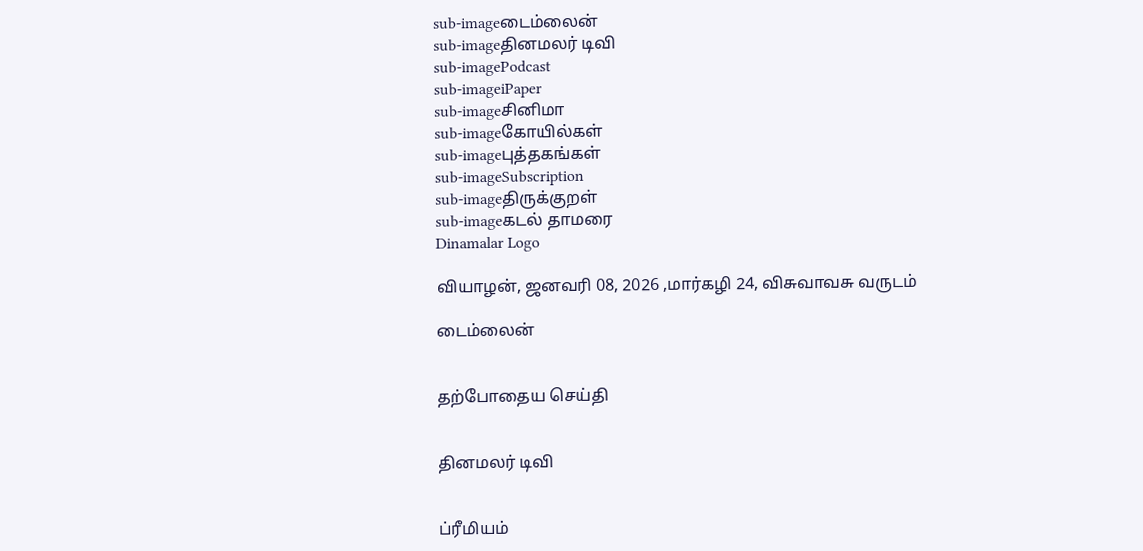sub-imageடைம்லைன்
sub-imageதினமலர் டிவி
sub-imagePodcast
sub-imageiPaper
sub-imageசினிமா
sub-imageகோயில்கள்
sub-imageபுத்தகங்கள்
sub-imageSubscription
sub-imageதிருக்குறள்
sub-imageகடல் தாமரை
Dinamalar Logo

வியாழன், ஜனவரி 08, 2026 ,மார்கழி 24, விசுவாவசு வருடம்

டைம்லைன்


தற்போதைய செய்தி


தினமலர் டிவி


ப்ரீமியம்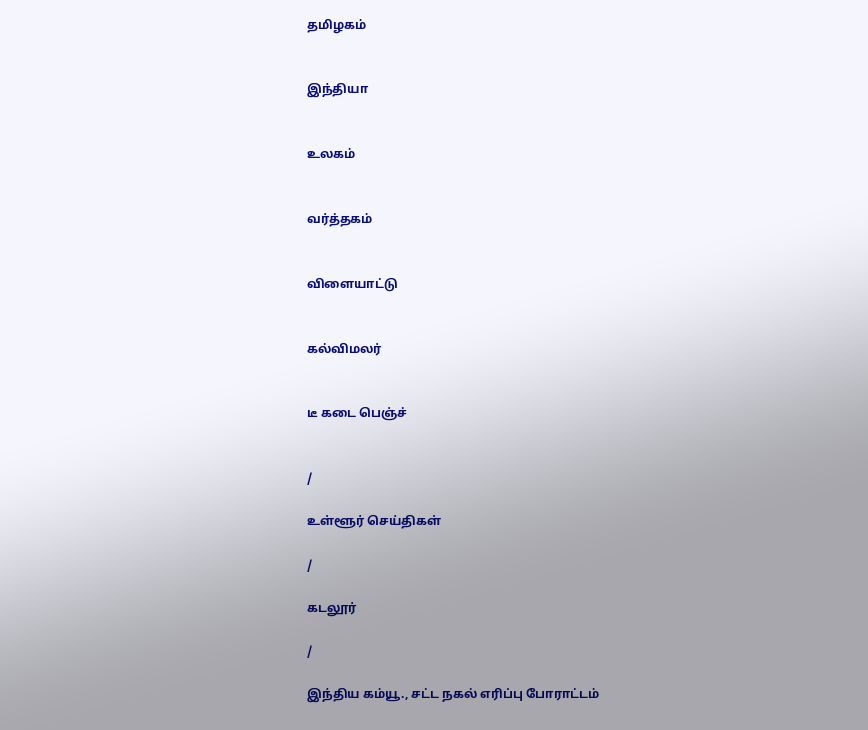தமிழகம்


இந்தியா


உலகம்


வர்த்தகம்


விளையாட்டு


கல்விமலர்


டீ கடை பெஞ்ச்


/

உள்ளூர் செய்திகள்

/

கடலூர்

/

இந்திய கம்யூ., சட்ட நகல் எரிப்பு போராட்டம்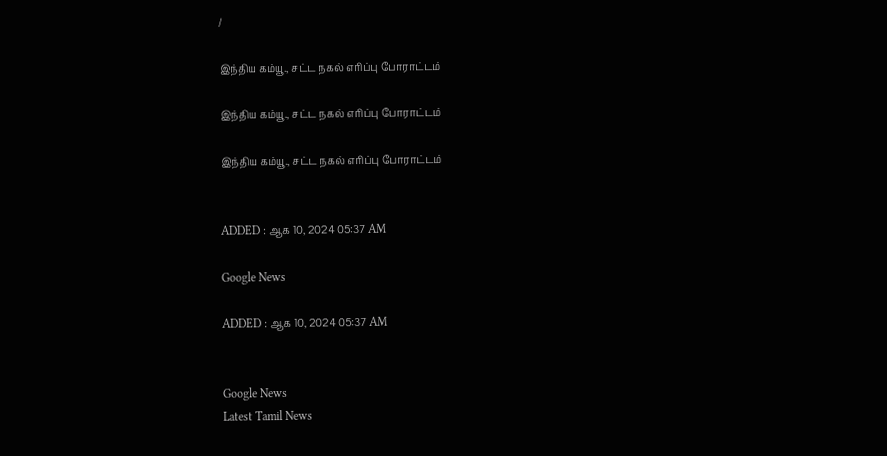/

இந்திய கம்யூ., சட்ட நகல் எரிப்பு போராட்டம்

இந்திய கம்யூ., சட்ட நகல் எரிப்பு போராட்டம்

இந்திய கம்யூ., சட்ட நகல் எரிப்பு போராட்டம்


ADDED : ஆக 10, 2024 05:37 AM

Google News

ADDED : ஆக 10, 2024 05:37 AM


Google News
Latest Tamil News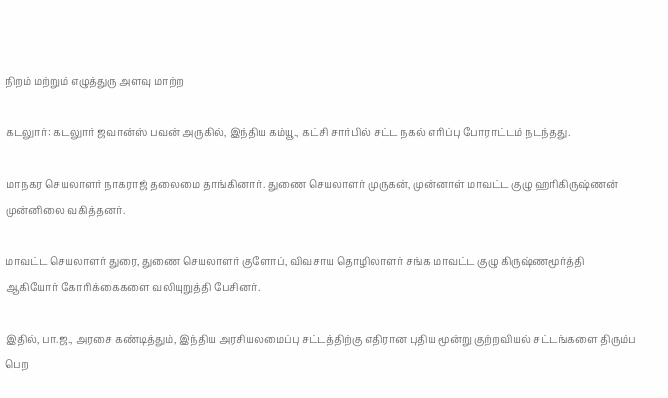நிறம் மற்றும் எழுத்துரு அளவு மாற்ற

கடலுார்: கடலுார் ஜவான்ஸ் பவன் அருகில், இந்திய கம்யூ., கட்சி சார்பில் சட்ட நகல் எரிப்பு போராட்டம் நடந்தது.

மாநகர செயலாளர் நாகராஜ் தலைமை தாங்கினார். துணை செயலாளர் முருகன், முன்னாள் மாவட்ட குழு ஹரிகிருஷ்ணன் முன்னிலை வகித்தனர்.

மாவட்ட செயலாளர் துரை, துணை செயலாளர் குளோப், விவசாய தொழிலாளர் சங்க மாவட்ட குழு கிருஷ்ணமூர்த்தி ஆகியோர் கோரிக்கைகளை வலியுறுத்தி பேசினர்.

இதில், பா.ஜ., அரசை கண்டித்தும், இந்திய அரசியலமைப்பு சட்டத்திற்கு எதிரான புதிய மூன்று குற்றவியல் சட்டங்களை திரும்ப பெற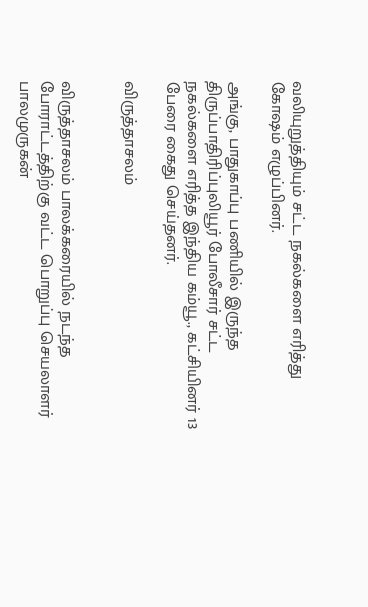வலியுறுத்தியும் சட்ட நகல்களை எரித்து கோஷம் எழுப்பினர்.

அங்கு, பாதுகாப்பு பணியில் இருந்த திருப்பாதிரிப்புலியூர் போலீசார் சட்ட நகல்களை எரித்த இந்திய கம்யூ., கட்சியினர் 13 பேரை கைது செய்தனர்.

விருத்தாசலம்


விருத்தாசலம் பாலக்கரையில் நடந்த போராட்டத்திற்கு வட்ட பொறுப்பு செயலாளர் பாலமுருகன்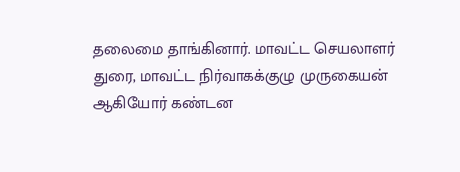தலைமை தாங்கினார். மாவட்ட செயலாளர் துரை, மாவட்ட நிர்வாகக்குழு முருகையன் ஆகியோர் கண்டன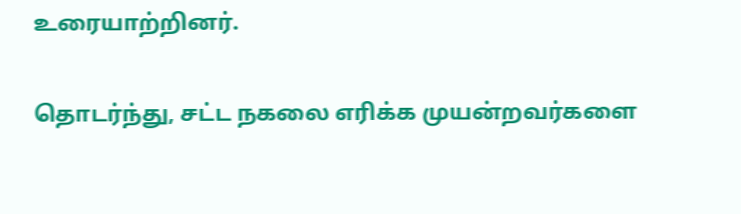உரையாற்றினர்.

தொடர்ந்து, சட்ட நகலை எரிக்க முயன்றவர்களை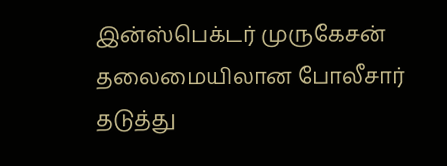இன்ஸ்பெக்டர் முருகேசன் தலைமையிலான போலீசார் தடுத்து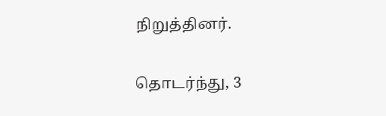நிறுத்தினர்.

தொடர்ந்து, 3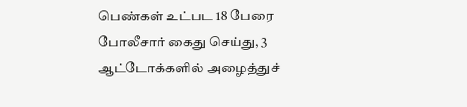பெண்கள் உட்பட 18 பேரை போலீசார் கைது செய்து, 3 ஆட்டோக்களில் அழைத்துச்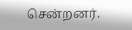சென்றனர்.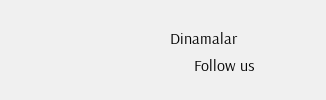Dinamalar
      Follow us